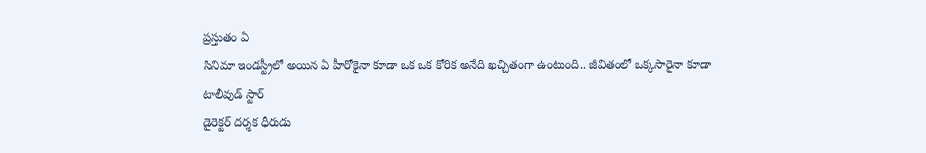ప్రస్తుతం ఏ
సినిమా ఇండస్ట్రీలో అయిన ఏ హీరోకైనా కూడా ఒక ఒక కోరిక అనేది ఖచ్చితంగా ఉంటుంది.. జీవితంలో ఒక్కసారైనా కూడా
టాలీవుడ్ స్టార్
డైరెక్టర్ దర్శక ధీరుడు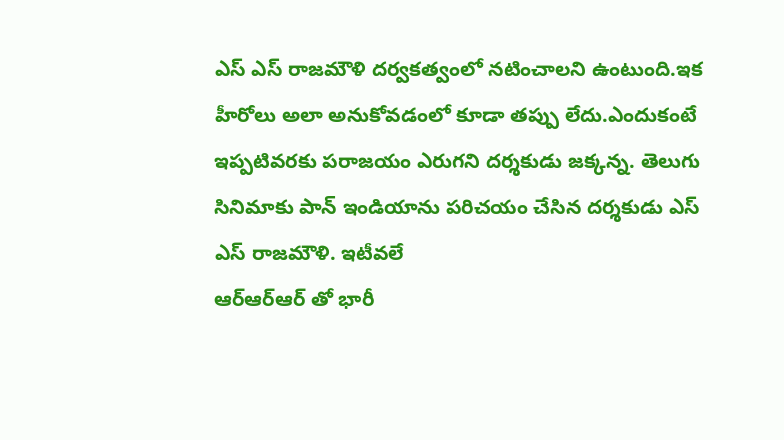ఎస్ ఎస్ రాజమౌళి దర్వకత్వంలో నటించాలని ఉంటుంది.ఇక హీరోలు అలా అనుకోవడంలో కూడా తప్పు లేదు.ఎందుకంటే ఇప్పటివరకు పరాజయం ఎరుగని దర్శకుడు జక్కన్న. తెలుగు సినిమాకు పాన్ ఇండియాను పరిచయం చేసిన దర్శకుడు ఎస్ ఎస్ రాజమౌళి. ఇటీవలే
ఆర్ఆర్ఆర్ తో భారీ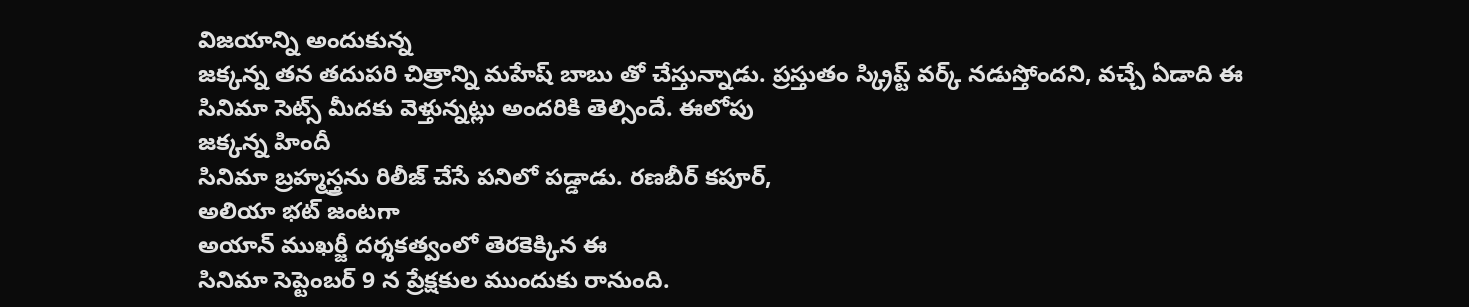విజయాన్ని అందుకున్న
జక్కన్న తన తదుపరి చిత్రాన్ని మహేష్ బాబు తో చేస్తున్నాడు. ప్రస్తుతం స్క్రిప్ట్ వర్క్ నడుస్తోందని, వచ్చే ఏడాది ఈ
సినిమా సెట్స్ మీదకు వెళ్తున్నట్లు అందరికి తెల్సిందే. ఈలోపు
జక్కన్న హిందీ
సినిమా బ్రహ్మస్త్రను రిలీజ్ చేసే పనిలో పడ్డాడు. రణబీర్ కపూర్,
అలియా భట్ జంటగా
అయాన్ ముఖర్జీ దర్శకత్వంలో తెరకెక్కిన ఈ
సినిమా సెప్టెంబర్ 9 న ప్రేక్షకుల ముందుకు రానుంది.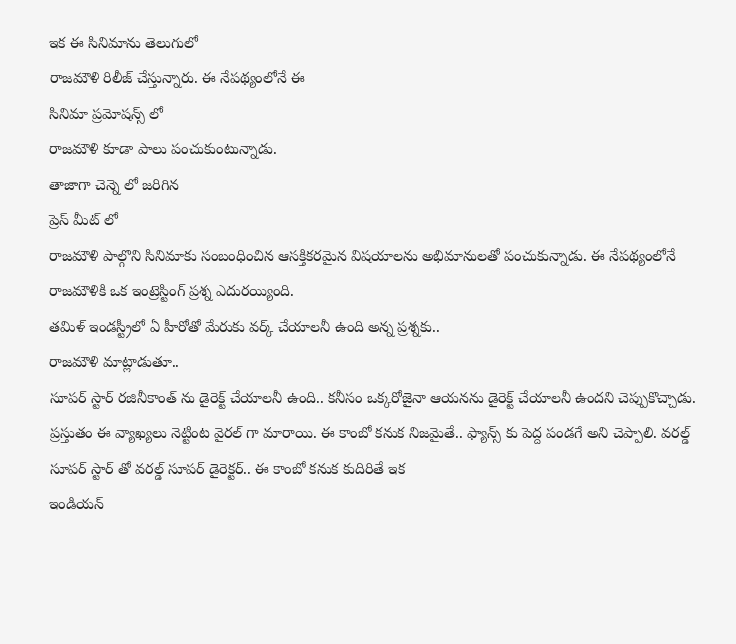ఇక ఈ సినిమాను తెలుగులో
రాజమౌళి రిలీజ్ చేస్తున్నారు. ఈ నేపథ్యంలోనే ఈ
సినిమా ప్రమోషన్స్ లో
రాజమౌళి కూడా పాలు పంచుకుంటున్నాడు.
తాజాగా చెన్నె లో జరిగిన
ప్రెస్ మీట్ లో
రాజమౌళి పాల్గొని సినిమాకు సంబంధించిన ఆసక్తికరమైన విషయాలను అభిమానులతో పంచుకున్నాడు. ఈ నేపథ్యంలోనే రాజమౌళికి ఒక ఇంట్రెస్టింగ్ ప్రశ్న ఎదురయ్యింది.
తమిళ్ ఇండస్ట్రీలో ఏ హీరోతో మేరుకు వర్క్ చేయాలనీ ఉంది అన్న ప్రశ్నకు..
రాజమౌళి మాట్లాడుతూ..
సూపర్ స్టార్ రజినీకాంత్ ను డైరెక్ట్ చేయాలనీ ఉంది.. కనీసం ఒక్కరోజైనా ఆయనను డైరెక్ట్ చేయాలనీ ఉందని చెప్పుకొచ్చాడు. ప్రస్తుతం ఈ వ్యాఖ్యలు నెట్టింట వైరల్ గా మారాయి. ఈ కాంబో కనుక నిజమైతే.. ఫ్యాన్స్ కు పెద్ద పండగే అని చెప్పాలి. వరల్డ్
సూపర్ స్టార్ తో వరల్డ్ సూపర్ డైరెక్టర్.. ఈ కాంబో కనుక కుదిరితే ఇక
ఇండియన్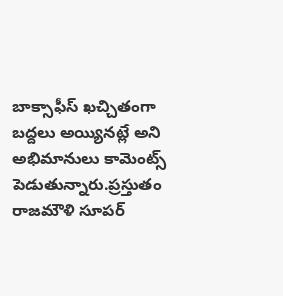బాక్సాఫీస్ ఖచ్చితంగా బద్దలు అయ్యినట్లే అని అభిమానులు కామెంట్స్ పెడుతున్నారు.ప్రస్తుతం
రాజమౌళి సూపర్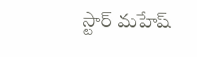స్టార్ మహేష్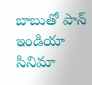బాబుతో పాన్
ఇండియా సినిమా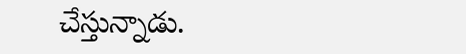చేస్తున్నాడు.